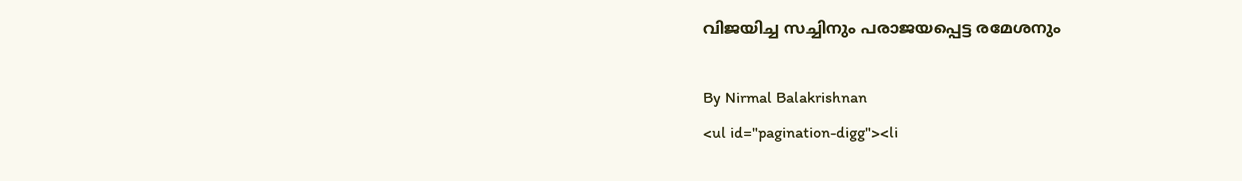വിജയിച്ച സച്ചിനും പരാജയപ്പെട്ട രമേശനും

By Nirmal Balakrishnan
<ul id="pagination-digg"><li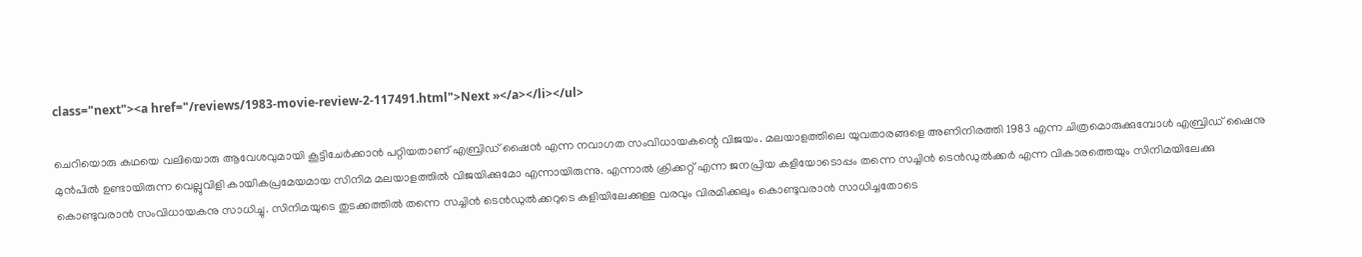class="next"><a href="/reviews/1983-movie-review-2-117491.html">Next »</a></li></ul>

ചെറിയൊരു കഥയെ വലിയൊരു ആവേശവുമായി കൂട്ടിചേര്‍ക്കാന്‍ പറ്റിയതാണ് എബ്രിഡ് ഷൈന്‍ എന്ന നവാഗത സംവിധായകന്റെ വിജയം. മലയാളത്തിലെ യുവതാരങ്ങളെ അണിനിരത്തി 1983 എന്ന ചിത്രമൊരുക്കുമ്പോള്‍ എബ്രിഡ് ഷൈനു മുന്‍പില്‍ ഉണ്ടായിരുന്ന വെല്ലുവിളി കായികപ്രമേയമായ സിനിമ മലയാളത്തില്‍ വിജയിക്കുമോ എന്നായിരുന്നു. എന്നാല്‍ ക്രിക്കറ്റ് എന്ന ജനപ്രിയ കളിയോടൊപ്പം തന്നെ സച്ചിന്‍ ടെന്‍ഡുല്‍ക്കര്‍ എന്ന വികാരത്തെയും സിനിമയിലേക്കു കൊണ്ടുവരാന്‍ സംവിധായകനു സാധിച്ചു. സിനിമയുടെ തുടക്കത്തില്‍ തന്നെ സച്ചിന്‍ ടെന്‍ഡുല്‍ക്കറുടെ കളിയിലേക്കുള്ള വരവും വിരമിക്കലും കൊണ്ടുവരാന്‍ സാധിച്ചതോടെ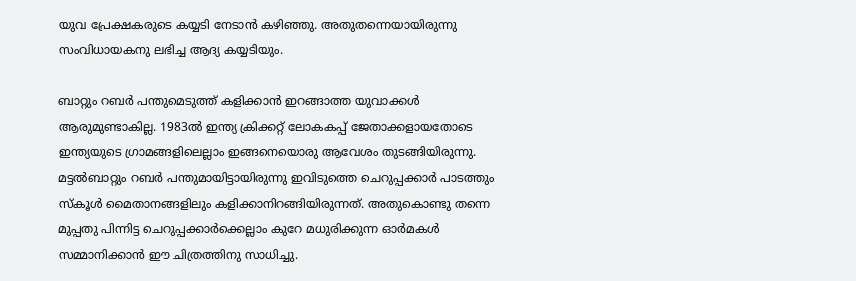യുവ പ്രേക്ഷകരുടെ കയ്യടി നേടാന്‍ കഴിഞ്ഞു. അതുതന്നെയായിരുന്നു സംവിധായകനു ലഭിച്ച ആദ്യ കയ്യടിയും.

ബാറ്റും റബര്‍ പന്തുമെടുത്ത് കളിക്കാന്‍ ഇറങ്ങാത്ത യുവാക്കള്‍ ആരുമുണ്ടാകില്ല. 1983ല്‍ ഇന്ത്യ ക്രിക്കറ്റ് ലോകകപ്പ് ജേതാക്കളായതോടെ ഇന്ത്യയുടെ ഗ്രാമങ്ങളിലെല്ലാം ഇങ്ങനെയൊരു ആവേശം തുടങ്ങിയിരുന്നു. മട്ടല്‍ബാറ്റും റബര്‍ പന്തുമായിട്ടായിരുന്നു ഇവിടുത്തെ ചെറുപ്പക്കാര്‍ പാടത്തും സ്‌കൂള്‍ മൈതാനങ്ങളിലും കളിക്കാനിറങ്ങിയിരുന്നത്. അതുകൊണ്ടു തന്നെ മുപ്പതു പിന്നിട്ട ചെറുപ്പക്കാര്‍ക്കെല്ലാം കുറേ മധുരിക്കുന്ന ഓര്‍മകള്‍ സമ്മാനിക്കാന്‍ ഈ ചിത്രത്തിനു സാധിച്ചു.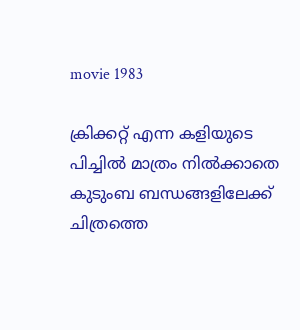movie 1983

ക്രിക്കറ്റ് എന്ന കളിയുടെ പിച്ചില്‍ മാത്രം നില്‍ക്കാതെ കുടുംബ ബന്ധങ്ങളിലേക്ക് ചിത്രത്തെ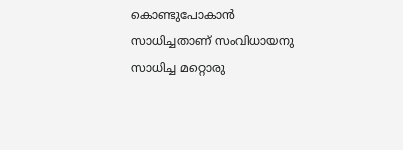കൊണ്ടുപോകാന്‍ സാധിച്ചതാണ് സംവിധായനു സാധിച്ച മറ്റൊരു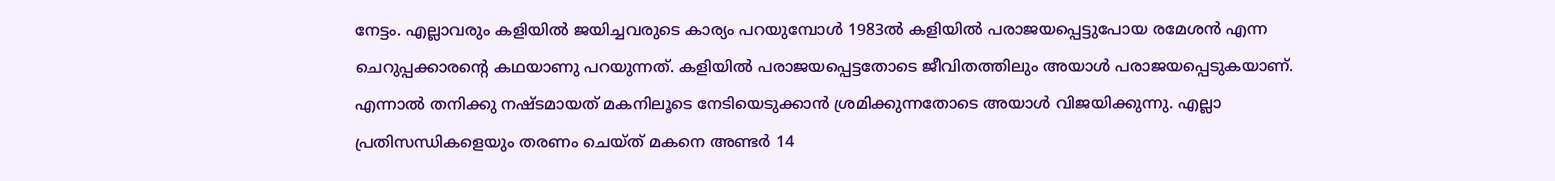നേട്ടം. എല്ലാവരും കളിയില്‍ ജയിച്ചവരുടെ കാര്യം പറയുമ്പോള്‍ 1983ല്‍ കളിയില്‍ പരാജയപ്പെട്ടുപോയ രമേശന്‍ എന്ന ചെറുപ്പക്കാരന്റെ കഥയാണു പറയുന്നത്. കളിയില്‍ പരാജയപ്പെട്ടതോടെ ജീവിതത്തിലും അയാള്‍ പരാജയപ്പെടുകയാണ്. എന്നാല്‍ തനിക്കു നഷ്ടമായത് മകനിലൂടെ നേടിയെടുക്കാന്‍ ശ്രമിക്കുന്നതോടെ അയാള്‍ വിജയിക്കുന്നു. എല്ലാ പ്രതിസന്ധികളെയും തരണം ചെയ്ത് മകനെ അണ്ടര്‍ 14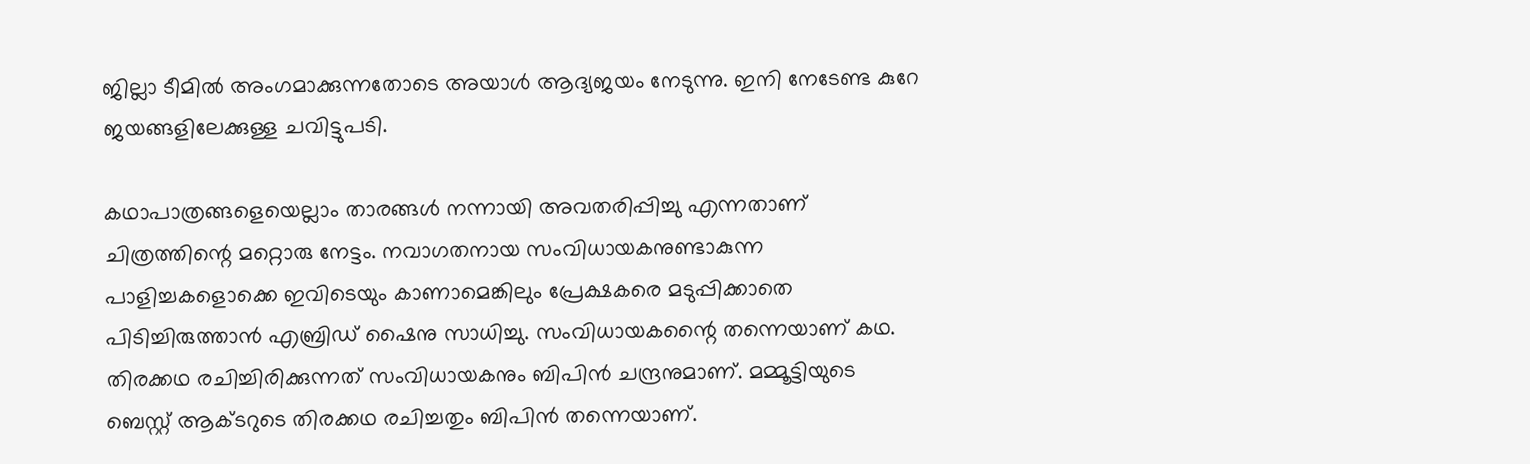ജില്ലാ ടീമില്‍ അംഗമാക്കുന്നതോടെ അയാള്‍ ആദ്യജയം നേടുന്നു. ഇനി നേടേണ്ട കുറേ ജയങ്ങളിലേക്കുള്ള ചവിട്ടുപടി.

കഥാപാത്രങ്ങളെയെല്ലാം താരങ്ങള്‍ നന്നായി അവതരിപ്പിച്ചു എന്നതാണ് ചിത്രത്തിന്റെ മറ്റൊരു നേട്ടം. നവാഗതനായ സംവിധായകനുണ്ടാകുന്ന പാളിച്ചകളൊക്കെ ഇവിടെയും കാണാമെങ്കിലും പ്രേക്ഷകരെ മടുപ്പിക്കാതെ പിടിച്ചിരുത്താന്‍ എബ്രിഡ് ഷൈനു സാധിച്ചു. സംവിധായകന്റൈ തന്നെയാണ് കഥ. തിരക്കഥ രചിച്ചിരിക്കുന്നത് സംവിധായകനും ബിപിന്‍ ചന്ദ്രനുമാണ്. മമ്മൂട്ടിയുടെ ബെസ്റ്റ് ആക്ടറുടെ തിരക്കഥ രചിച്ചതും ബിപിന്‍ തന്നെയാണ്.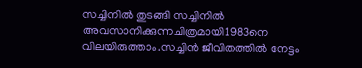സച്ചിനില്‍ തുടങ്ങി സച്ചിനില്‍ അവസാനിക്കുന്നചിത്രമായി1983നെ വിലയിരുത്താം.സച്ചിന്‍ ജീവിതത്തില്‍ നേട്ടം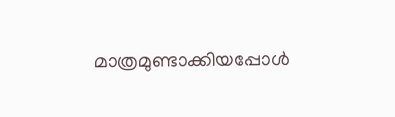മാത്രമുണ്ടാക്കിയപ്പോള്‍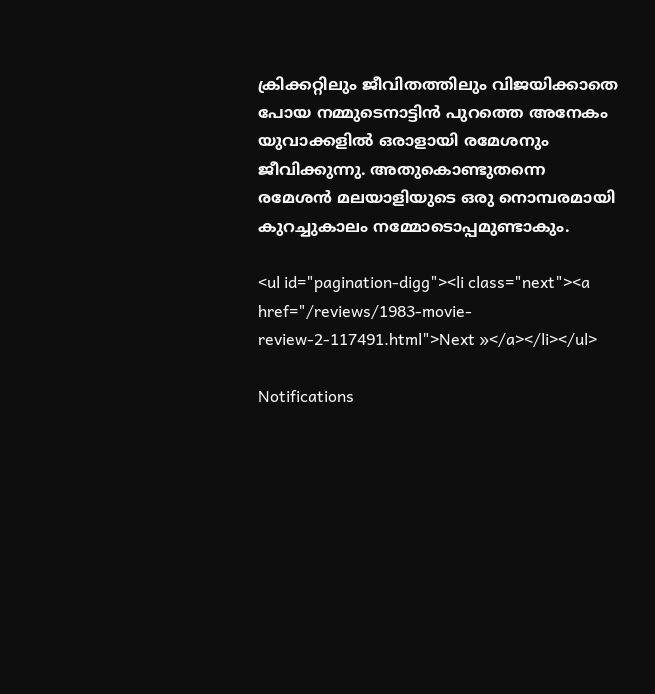ക്രിക്കറ്റിലും ജീവിതത്തിലും വിജയിക്കാതെ പോയ നമ്മുടെനാട്ടിന്‍ പുറത്തെ അനേകം യുവാക്കളില്‍ ഒരാളായി രമേശനും ജീവിക്കുന്നു. അതുകൊണ്ടുതന്നെ രമേശന്‍ മലയാളിയുടെ ഒരു നൊമ്പരമായി കുറച്ചുകാലം നമ്മോടൊപ്പമുണ്ടാകും.

<ul id="pagination-digg"><li class="next"><a href="/reviews/1983-movie-review-2-117491.html">Next »</a></li></ul>

Notifications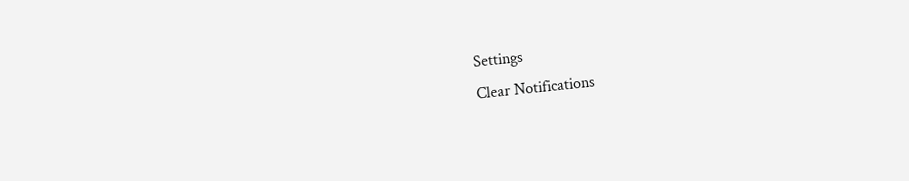Settings
Clear Notifications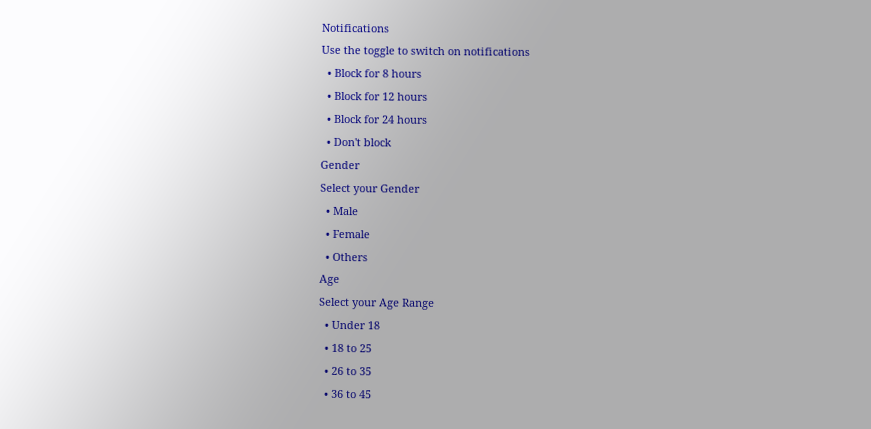Notifications
Use the toggle to switch on notifications
  • Block for 8 hours
  • Block for 12 hours
  • Block for 24 hours
  • Don't block
Gender
Select your Gender
  • Male
  • Female
  • Others
Age
Select your Age Range
  • Under 18
  • 18 to 25
  • 26 to 35
  • 36 to 45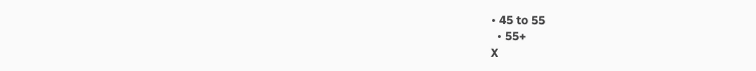• 45 to 55
  • 55+
X